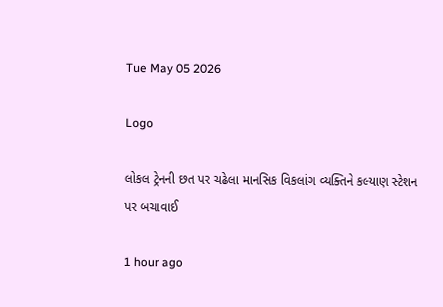Tue May 05 2026

Logo

લોકલ ટ્રેનની છત પર ચઢેલા માનસિક વિકલાંગ વ્યક્તિને કલ્યાણ સ્ટેશન પર બચાવાઈ

1 hour ago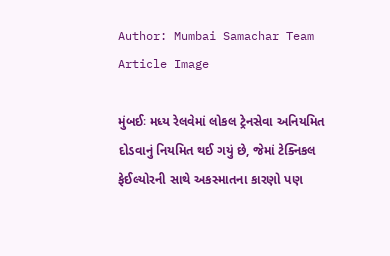Author: Mumbai Samachar Team
Article Image

મુંબઈઃ મધ્ય રેલવેમાં લોકલ ટ્રેનસેવા અનિયમિત દોડવાનું નિયમિત થઈ ગયું છે, જેમાં ટેક્નિકલ ફેઈલ્યોરની સાથે અકસ્માતના કારણો પણ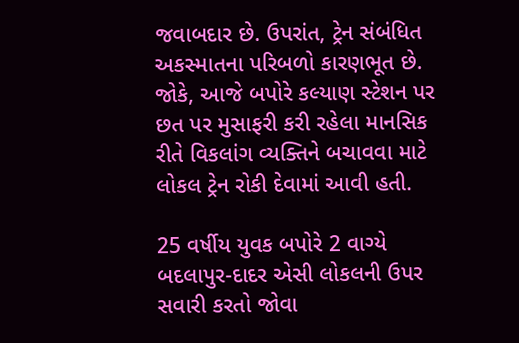જવાબદાર છે. ઉપરાંત, ટ્રેન સંબંધિત અકસ્માતના પરિબળો કારણભૂત છે. જોકે, આજે બપોરે કલ્યાણ સ્ટેશન પર છત પર મુસાફરી કરી રહેલા માનસિક રીતે વિકલાંગ વ્યક્તિને બચાવવા માટે લોકલ ટ્રેન રોકી દેવામાં આવી હતી.

25 વર્ષીય યુવક બપોરે 2 વાગ્યે બદલાપુર-દાદર એસી લોકલની ઉપર સવારી કરતો જોવા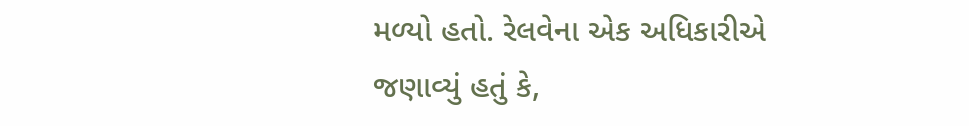મળ્યો હતો. રેલવેના એક અધિકારીએ જણાવ્યું હતું કે,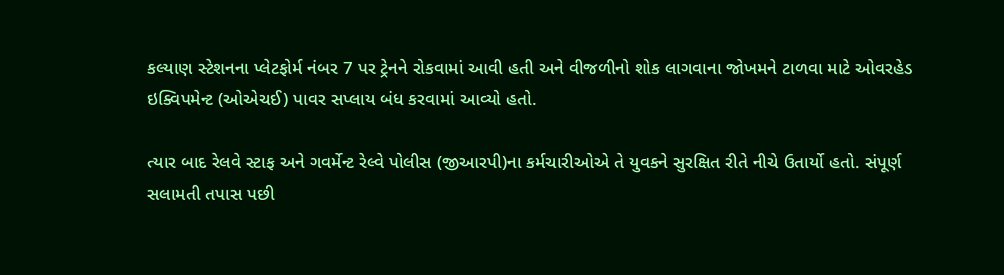કલ્યાણ સ્ટેશનના પ્લેટફોર્મ નંબર 7 પર ટ્રેનને રોકવામાં આવી હતી અને વીજળીનો શોક લાગવાના જોખમને ટાળવા માટે ઓવરહેડ ઇક્વિપમેન્ટ (ઓએચઈ) પાવર સપ્લાય બંધ કરવામાં આવ્યો હતો.

ત્યાર બાદ રેલવે સ્ટાફ અને ગવર્મેન્ટ રેલ્વે પોલીસ (જીઆરપી)ના કર્મચારીઓએ તે યુવકને સુરક્ષિત રીતે નીચે ઉતાર્યો હતો. સંપૂર્ણ સલામતી તપાસ પછી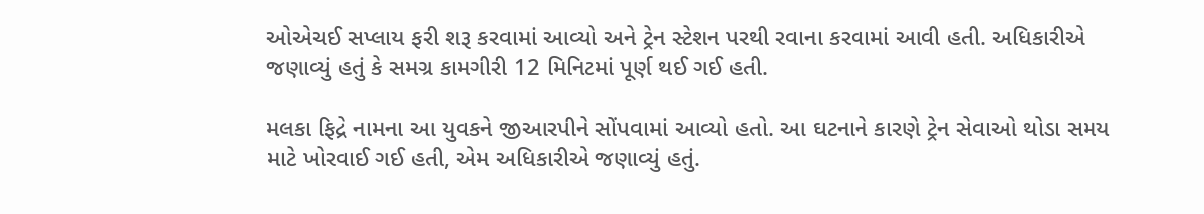ઓએચઈ સપ્લાય ફરી શરૂ કરવામાં આવ્યો અને ટ્રેન સ્ટેશન પરથી રવાના કરવામાં આવી હતી. અધિકારીએ જણાવ્યું હતું કે સમગ્ર કામગીરી 12 મિનિટમાં પૂર્ણ થઈ ગઈ હતી.

મલકા ફિદ્રે નામના આ યુવકને જીઆરપીને સોંપવામાં આવ્યો હતો. આ ઘટનાને કારણે ટ્રેન સેવાઓ થોડા સમય માટે ખોરવાઈ ગઈ હતી, એમ અધિકારીએ જણાવ્યું હતું.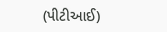(પીટીઆઈ)